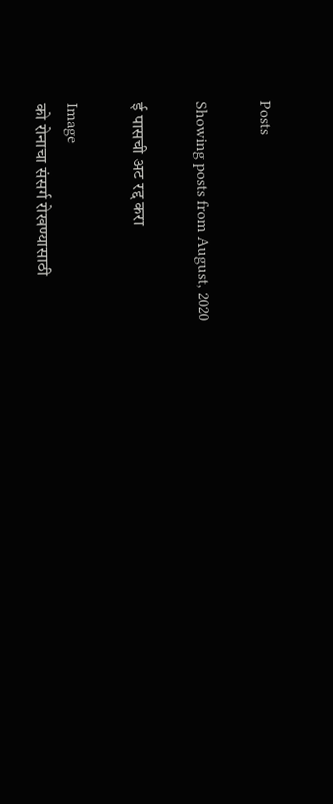Posts

Showing posts from August, 2020

ई पासची अट रद्द करा

Image
को रोनाचा संसर्ग रोखण्यासाठी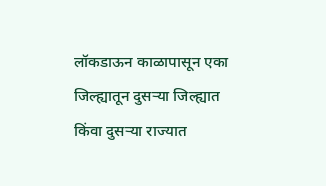लॉकडाऊन काळापासून एका जिल्ह्यातून दुसऱ्या जिल्ह्यात किंवा दुसऱ्या राज्यात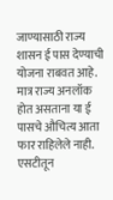जाण्यासाठी राज्य शासन ई पास देण्याची योजना राबवत आहे. मात्र राज्य अनलॉक होत असताना या ई पासचे औचित्य आता फार राहिलेले नाही. एसटीतून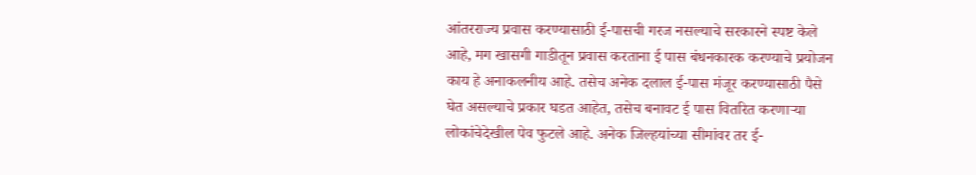आंतरराज्य प्रवास करण्यासाठी ई-पासची गरज नसल्याचे सरकारने स्पष्ट केले आहे, मग खासगी गाडीतून प्रवास करताना ई पास बंधनकारक करण्याचे प्रयोजन काय हे अनाकलनीय आहे. तसेच अनेक दलाल ई-पास मंजूर करण्यासाठी पैसे घेत असल्याचे प्रकार घडत आहेत, तसेच बनावट ई पास वितरित करणाऱ्या लोकांचेदेखील पेव फुटले आहे. अनेक जिल्हयांच्या सीमांवर तर ई-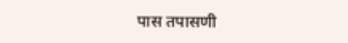पास तपासणी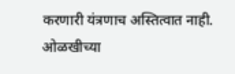करणारी यंत्रणाच अस्तित्वात नाही. ओळखीच्या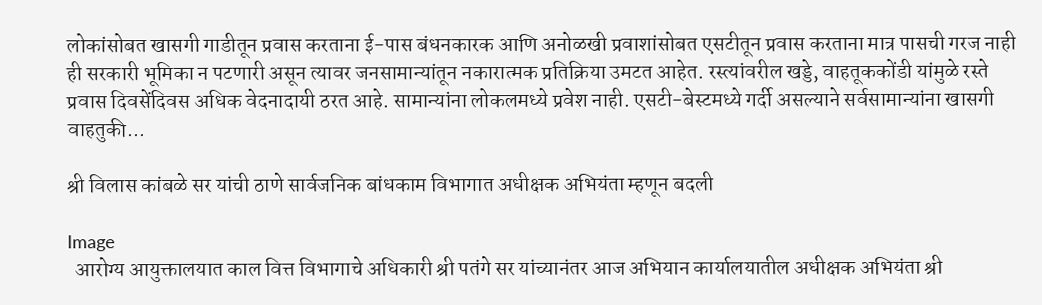लोकांसोबत खासगी गाडीतून प्रवास करताना ई-पास बंधनकारक आणि अनोळखी प्रवाशांसोबत एसटीतून प्रवास करताना मात्र पासची गरज नाही ही सरकारी भूमिका न पटणारी असून त्यावर जनसामान्यांतून नकारात्मक प्रतिक्रिया उमटत आहेत. रस्त्यांवरील खड्डे, वाहतूककोंडी यांमुळे रस्ते प्रवास दिवसेंदिवस अधिक वेदनादायी ठरत आहे. सामान्यांना लोकलमध्ये प्रवेश नाही. एसटी-बेस्टमध्ये गर्दी असल्याने सर्वसामान्यांना खासगी वाहतुकी...

श्री विलास कांबळे सर यांची ठाणे सार्वजनिक बांधकाम विभागात अधीक्षक अभियंता म्हणून बदली

Image
  आरोग्य आयुक्तालयात काल वित्त विभागाचे अधिकारी श्री पतंगे सर यांच्यानंतर आज अभियान कार्यालयातील अधीक्षक अभियंता श्री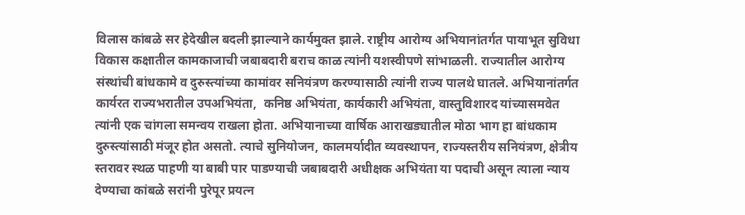विलास कांबळे सर हेदेखील बदली झाल्याने कार्यमुक्त झाले. राष्ट्रीय आरोग्य अभियानांतर्गत पायाभूत सुविधा विकास कक्षातील कामकाजाची जबाबदारी बराच काळ त्यांनी यशस्वीपणे सांभाळली. राज्यातील आरोग्य संस्थांची बांधकामे व दुरुस्त्यांच्या कामांवर सनियंत्रण करण्यासाठी त्यांनी राज्य पालथे घातले. अभियानांतर्गत कार्यरत राज्यभरातील उपअभियंता,  कनिष्ठ अभियंता, कार्यकारी अभियंता, वास्तुविशारद यांच्यासमवेत त्यांनी एक चांगला समन्वय राखला होता. अभियानाच्या वार्षिक आराखड्यातील मोठा भाग हा बांधकाम दुरुस्त्यांसाठी मंजूर होत असतो. त्याचे सुनियोजन, कालमर्यादीत व्यवस्थापन, राज्यस्तरीय सनियंत्रण, क्षेत्रीय स्तरावर स्थळ पाहणी या बाबी पार पाडण्याची जबाबदारी अधीक्षक अभियंता या पदाची असून त्याला न्याय देण्याचा कांबळे सरांनी पुरेपूर प्रयत्न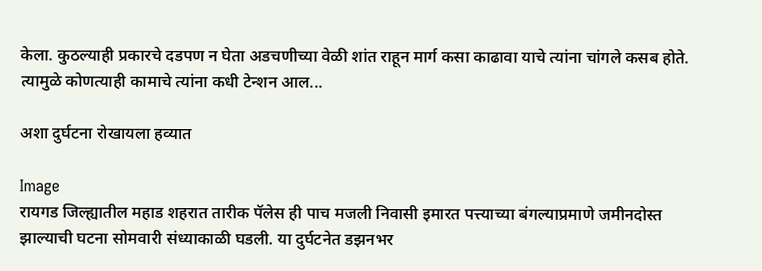केला. कुठल्याही प्रकारचे दडपण न घेता अडचणीच्या वेळी शांत राहून मार्ग कसा काढावा याचे त्यांना चांगले कसब होते. त्यामुळे कोणत्याही कामाचे त्यांना कधी टेन्शन आल...

अशा दुर्घटना रोखायला हव्यात

Image
रायगड जिल्ह्यातील महाड शहरात तारीक पॅलेस ही पाच मजली निवासी इमारत पत्त्याच्या बंगल्याप्रमाणे जमीनदोस्त झाल्याची घटना सोमवारी संध्याकाळी घडली. या दुर्घटनेत डझनभर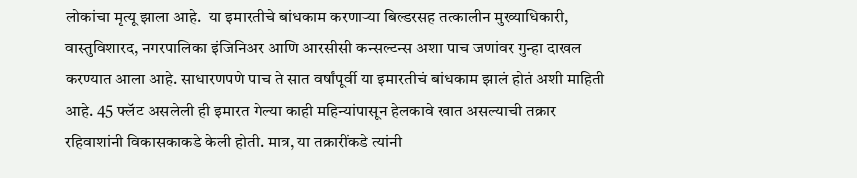लोकांचा मृत्यू झाला आहे.  या इमारतीचे बांधकाम करणाऱ्या बिल्डरसह तत्कालीन मुख्याधिकारी, वास्तुविशारद, नगरपालिका इंजिनिअर आणि आरसीसी कन्सल्टन्स अशा पाच जणांवर गुन्हा दाखल करण्यात आला आहे. साधारणपणे पाच ते सात वर्षांपूर्वी या इमारतीचं बांधकाम झालं होतं अशी माहिती आहे. 45 फ्लॅट असलेली ही इमारत गेल्या काही महिन्यांपासून हेलकावे खात असल्याची तक्रार रहिवाशांनी विकासकाकडे केली होती. मात्र, या तक्रारींकडे त्यांनी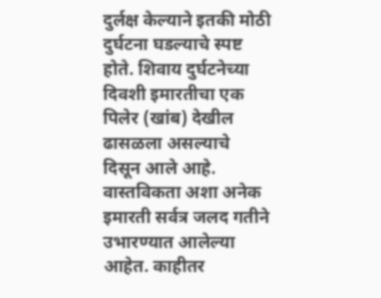दुर्लक्ष केल्याने इतकी मोठी दुर्घटना घडल्याचे स्पष्ट होते. शिवाय दुर्घटनेच्या दिवशी इमारतीचा एक पिलेर (खांब) देखील ढासळला असल्याचे दिसून आले आहे. वास्तविकता अशा अनेक इमारती सर्वत्र जलद गतीने उभारण्यात आलेल्या आहेत. काहीतर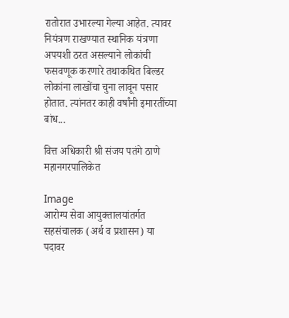रातोरात उभारल्या गेल्या आहेत. त्यावर नियंत्रण राखण्यात स्थानिक यंत्रणा अपयशी ठरत असल्याने लोकांची फसवणूक करणारे तथाकथित बिल्डर लोकांना लाखोंचा चुना लावून पसार होतात. त्यांनतर काही वर्षांनी इमारतींच्या बांध...

वित्त अधिकारी श्री संजय पतंगे ठाणे महानगरपालिकेत

Image
आरोग्‍य सेवा आयुक्‍तालयांतर्गत सहसंचालक (अर्थ व प्रशासन) या पदावर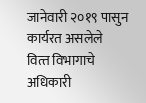जानेवारी २०१९ पासुन कार्यरत असलेले वित्‍त विभागाचे अधिकारी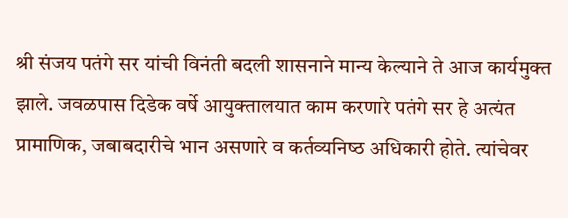श्री संजय पतंगे सर यांची विनंती बदली शासनाने मान्‍य केल्‍याने ते आज कार्यमुक्‍त झाले. जवळपास दिडेक वर्षे आयुक्‍तालयात काम करणारे पतंगे सर हे अत्‍यंत प्रामाणिक, जबाबदारीचे भान असणारे व कर्तव्‍यनिष्‍ठ अधिकारी होते. त्‍यांचेवर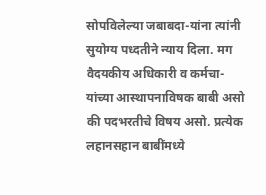सोपविलेल्‍या जबाबदा-यांना त्‍यांनी सुयोग्‍य पध्‍दतीने न्‍याय दिला. मग वैदयकीय अधिकारी व कर्मचा-यांच्‍या आस्‍थापनाविषक बाबी असो की पदभरतीचे विषय असो. प्रत्‍येक लहानसहान बाबींमध्‍ये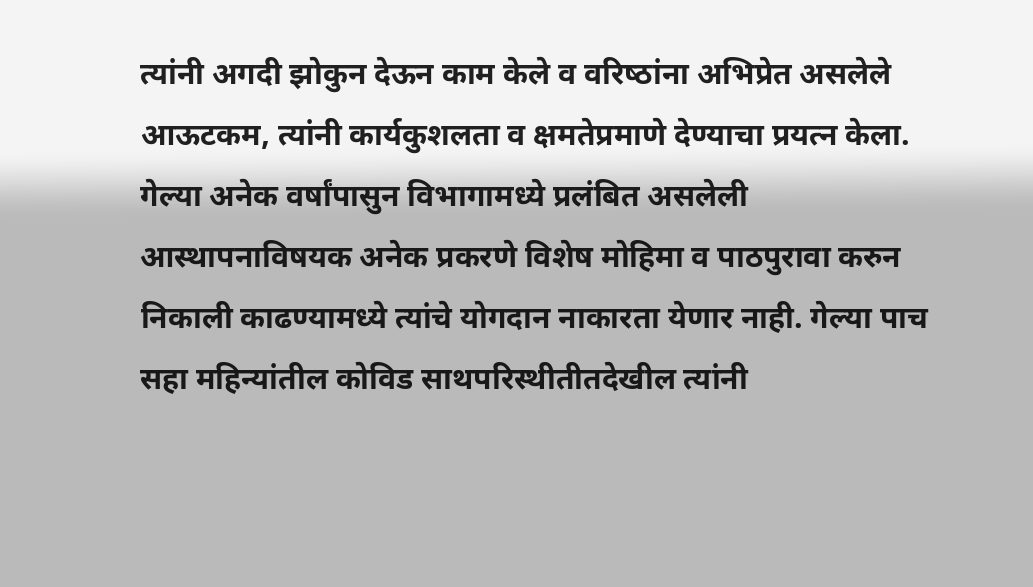त्‍यांनी अगदी झोकुन देऊन काम केले व वरिष्‍ठांना अभिप्रेत असलेले आऊटकम, त्‍यांनी कार्यकुशलता व क्षमतेप्रमाणे देण्‍याचा प्रयत्‍न केला. गेल्‍या अनेक वर्षांपासुन विभागामध्‍ये प्रलंबित असलेली आस्‍थापनाविषयक अनेक प्रकरणे विशेष मोहिमा व पाठपुरावा करुन निकाली काढण्‍यामध्‍ये त्‍यांचे योगदान नाकारता येणार नाही. गेल्‍या पाच सहा महिन्‍यांतील कोविड साथपरिस्‍थीतीतदेखील त्‍यांनी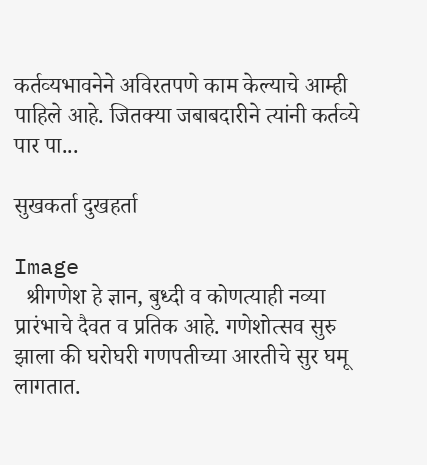कर्तव्‍यभावनेने अविरतपणे काम केल्‍याचे आम्‍ही पाहिले आहे. जितक्‍या जबाबदारीने त्‍यांनी कर्तव्‍ये पार पा...

सुखकर्ता दुखहर्ता

Image
  श्रीगणेश हे ज्ञान, बुध्‍दी व कोणत्‍याही नव्‍या प्रारंभाचे दैवत व प्रतिक आहे. गणेशोत्‍सव सुरु झाला की घरोघरी गणपतीच्‍या आरतीचे सुर घमू लागतात.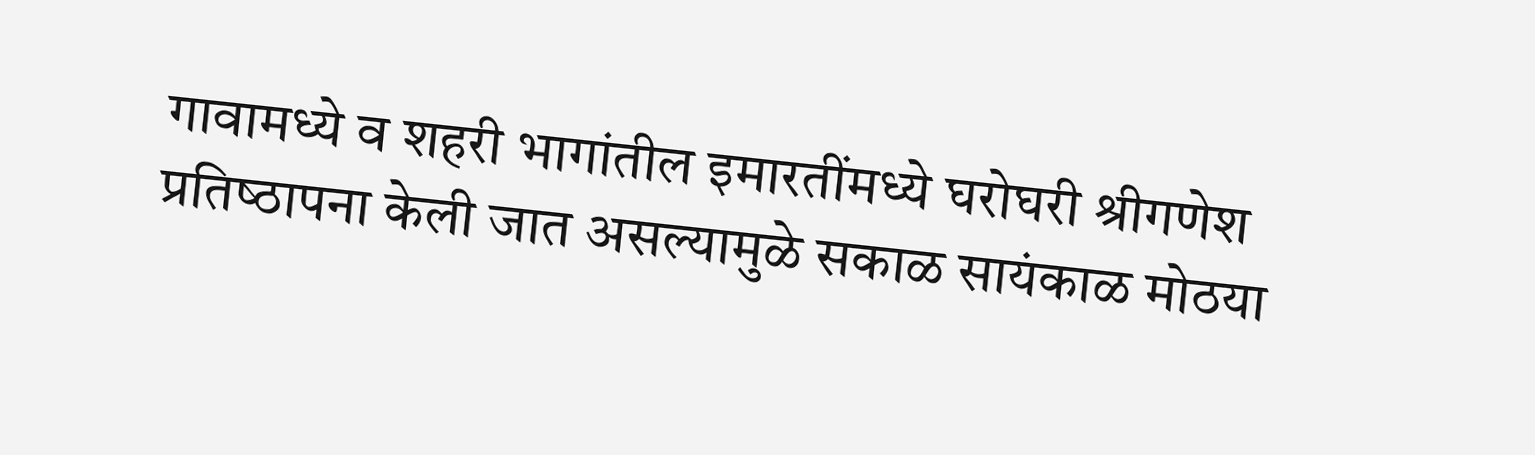गावामध्‍ये व शहरी भागांतील इमारतींमध्‍ये घरोघरी श्रीगणेश प्रतिष्‍ठापना केली जात असल्‍यामुळे सकाळ सायंकाळ मोठया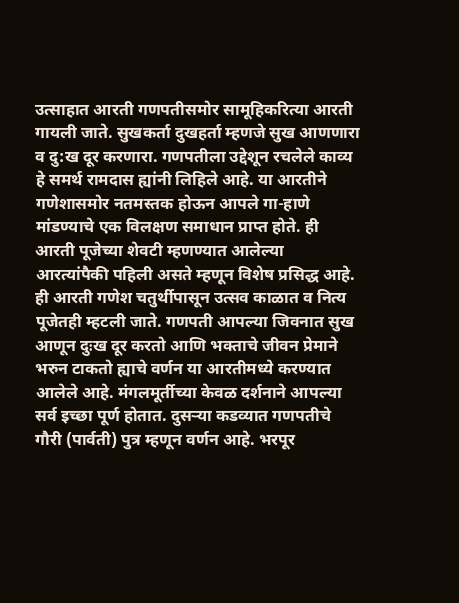उत्‍साहात आरती गणपतीसमोर सामूहिकरित्‍या आरती गायली जाते. सुखकर्ता दुखहर्ता म्हणजे सुख आणणारा व दु:ख दूर करणारा. गणपतीला उद्देशून रचलेले काव्य हे समर्थ रामदास ह्यांनी लिहिले आहे. या आरतीने गणेशासमोर नतमस्‍तक होऊन आपले गा-हाणे मांडण्‍याचे एक विलक्षण समाधान प्राप्‍त होते. ही आरती पूजेच्या शेवटी म्हणण्यात आलेल्या आरत्यांपैकी पहिली असते म्हणून विशेष प्रसिद्ध आहे. ही आरती गणेश चतुर्थीपासून उत्सव काळात व नित्य पूजेतही म्हटली जाते. गणपती आपल्‍या जिवनात सुख आणून दुःख दूर करतो आणि भक्ताचे जीवन प्रेमाने भरुन टाकतो ह्याचे वर्णन या आरतीमध्‍ये करण्‍यात आलेले आहे. मंगलमूर्तीच्‍या केवळ दर्शनाने आपल्या सर्व इच्छा पूर्ण होतात. दुसर्‍या कडव्यात गणपतीचे गौरी (पार्वती) पुत्र म्हणून वर्णन आहे. भरपूर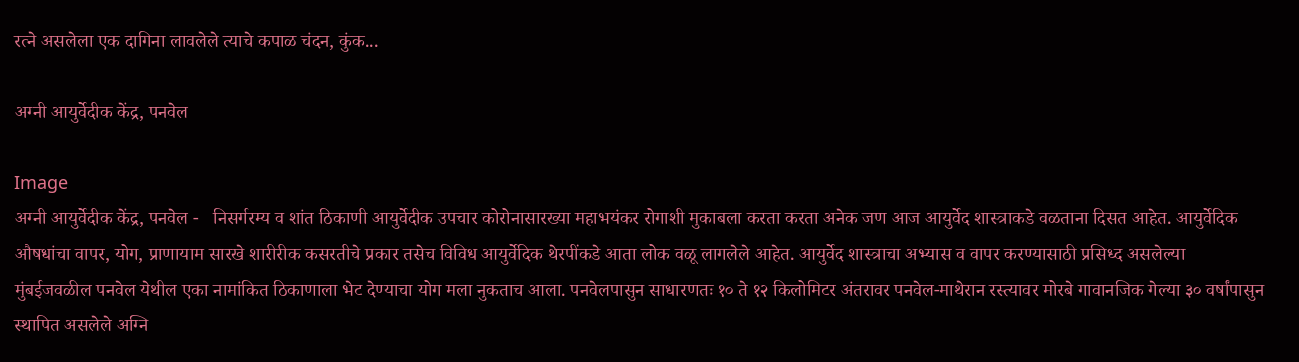रत्‍ने असलेला एक दागिना लावलेले त्याचे कपाळ चंदन, कुंक...

अग्‍नी आयुर्वेदीक केंद्र, पनवेल

Image
अग्‍नी आयुर्वेदीक केंद्र, पनवेल -   निसर्गरम्‍य व शांत ठिकाणी आयुर्वेदीक उपचार कोरोनासारख्‍या महाभयंकर रोगाशी मुकाबला करता करता अनेक जण आज आयुर्वेद शास्‍त्राकडे वळताना दिसत आहेत. आयुर्वेदिक औषधांचा वापर, योग, प्राणायाम सारखे शारीरीक कसरतीचे प्रकार तसेच विविध आयुर्वेदिक थेरपींकडे आता लोक वळू लागलेले आहेत. आयुर्वेद शास्‍त्राचा अभ्‍यास व वापर करण्‍यासाठी प्रसिध्‍द असलेल्‍या मुंबईजवळील पनवेल येथील एका नामांकित ठिकाणाला भेट देण्‍याचा योग मला नुकताच आला. पनवेलपासुन साधारणतः १० ते १२ किलोमिटर अंतरावर पनवेल-माथेरान रस्‍त्‍यावर मोरबे गावानजिक गेल्‍या ३० वर्षांपासुन स्‍थापित असलेले अग्नि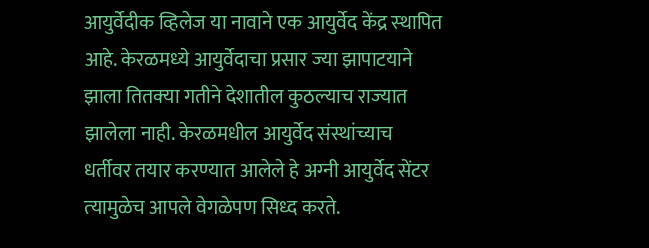आयुर्वेदीक व्हिलेज या नावाने एक आयुर्वेद केंद्र स्‍थापित आहे. केरळमध्‍ये आयुर्वेदाचा प्रसार ज्‍या झापाटयाने झाला तितक्‍या गतीने देशातील कुठल्‍याच राज्‍यात झालेला नाही. केरळमधील आयुर्वेद संस्‍थांच्‍याच धर्तीवर तयार करण्‍यात आलेले हे अग्‍नी आयुर्वेद सेंटर त्‍यामुळेच आपले वेगळेपण सिध्‍द करते.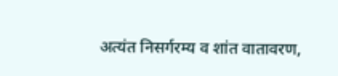अत्‍यंत निसर्गरम्‍य व शांत वातावरण,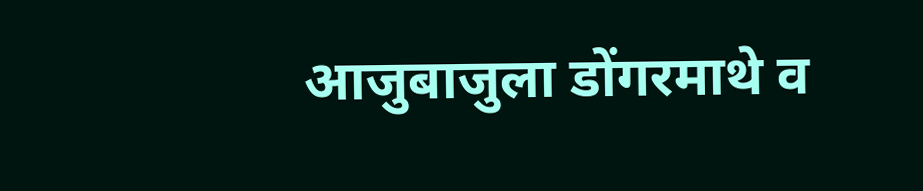आजुबाजुला डोंगरमाथे व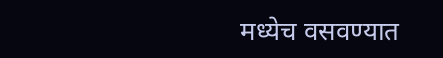मध्‍येच वसवण्‍यात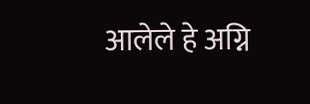आलेले हे अग्नि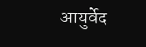आयुर्वेद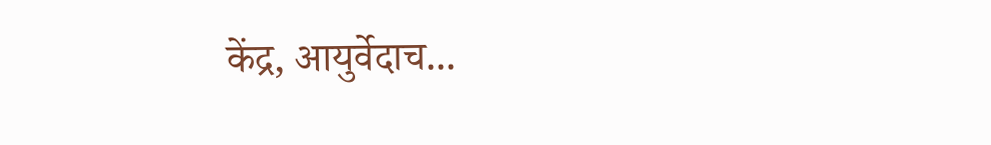केंद्र, आयुर्वेदाच...